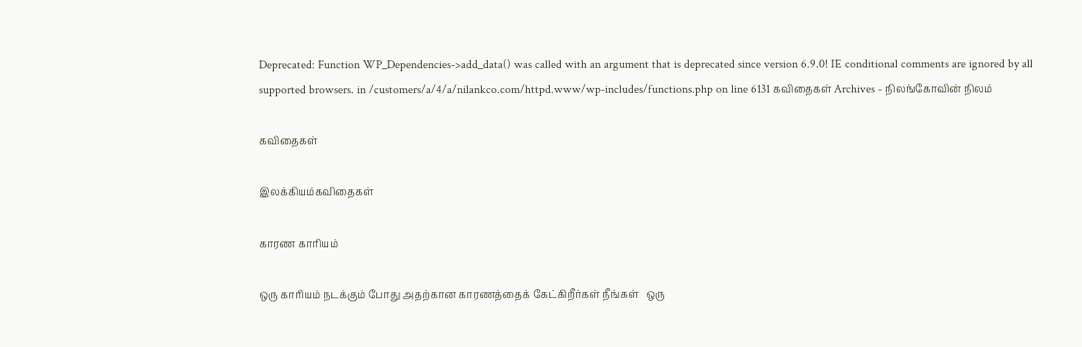Deprecated: Function WP_Dependencies->add_data() was called with an argument that is deprecated since version 6.9.0! IE conditional comments are ignored by all supported browsers. in /customers/a/4/a/nilankco.com/httpd.www/wp-includes/functions.php on line 6131 கவிதைகள் Archives - நிலங்கோவின் நிலம்

கவிதைகள்

இலக்கியம்கவிதைகள்

காரண காரியம்

ஒரு காரியம் நடக்கும் போது அதற்கான காரணத்தைக் கேட்கிறீர்கள் நீங்கள்   ஒரு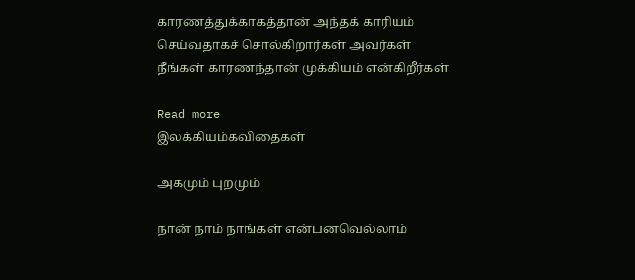காரணத்துக்காகத்தான் அந்தக் காரியம் செய்வதாகச் சொல்கிறார்கள் அவர்கள் நீங்கள் காரணந்தான் முக்கியம் என்கிறீர்கள்

Read more
இலக்கியம்கவிதைகள்

அகமும் புறமும்

நான் நாம் நாங்கள் என்பனவெல்லாம்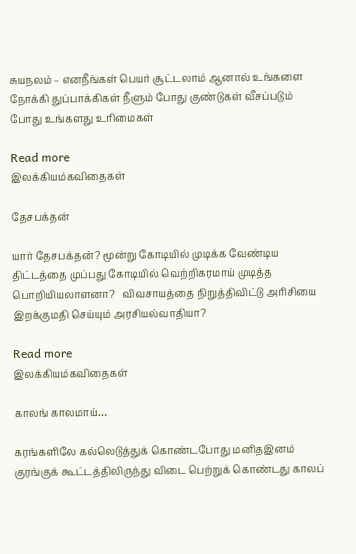சுயநலம் – எனநீங்கள் பெயர் சூட்டலாம் ஆனால் உங்களை நோக்கி துப்பாக்கிகள் நீளும் போது குண்டுகள் வீசப்படும் போது உங்களது உரிமைகள்

Read more
இலக்கியம்கவிதைகள்

தேசபக்தன்

யார் தேசபக்தன்? மூன்று கோடியில் முடிக்க வேண்டிய திட்டத்தை முப்பது கோடியில் வெற்றிகரமாய் முடித்த பொறியியலாளனா?   விவசாயத்தை நிறுத்திவிட்டு அரிசியை இறக்குமதி செய்யும் அரசியல்வாதியா?

Read more
இலக்கியம்கவிதைகள்

காலங் காலமாய்…

கரங்களிலே கல்லெடுத்துக் கொண்டபோது மனிதஇனம் குரங்குக் கூட்டத்திலிருந்து விடை பெற்றுக் கொண்டது காலப்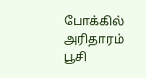போக்கில் அரிதாரம் பூசி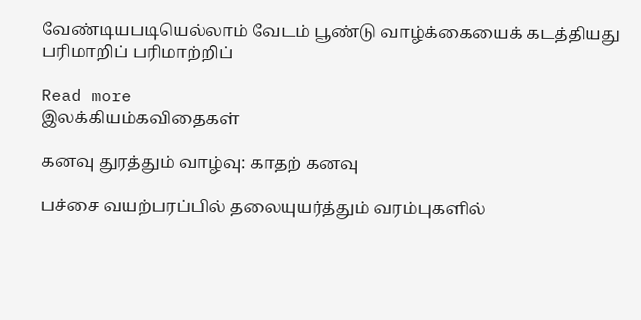வேண்டியபடியெல்லாம் வேடம் பூண்டு வாழ்க்கையைக் கடத்தியது பரிமாறிப் பரிமாற்றிப்

Read more
இலக்கியம்கவிதைகள்

கனவு துரத்தும் வாழ்வு: காதற் கனவு

பச்சை வயற்பரப்பில் தலையுயர்த்தும் வரம்புகளில்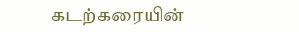கடற்கரையின்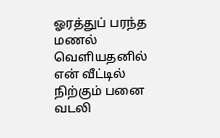ஓரத்துப் பரந்த மணல் வெளியதனில் என் வீட்டில் நிற்கும் பனை வடலி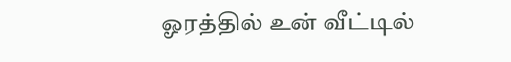ஓரத்தில் உன் வீட்டில்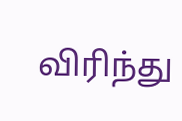விரிந்து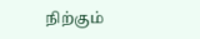நிற்கும்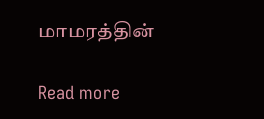மாமரத்தின்

Read more